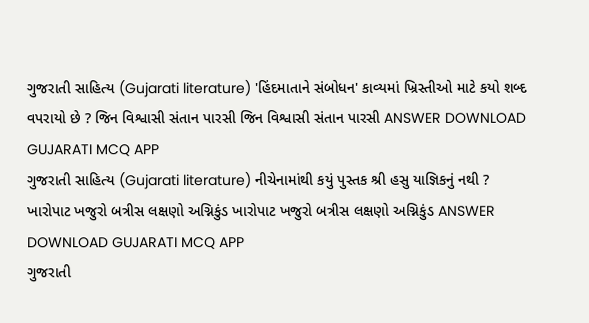ગુજરાતી સાહિત્ય (Gujarati literature) 'હિંદમાતાને સંબોધન' કાવ્યમાં ખ્રિસ્તીઓ માટે કયો શબ્દ વપરાયો છે ? જિન વિશ્વાસી સંતાન પારસી જિન વિશ્વાસી સંતાન પારસી ANSWER DOWNLOAD GUJARATI MCQ APP
ગુજરાતી સાહિત્ય (Gujarati literature) નીચેનામાંથી કયું પુસ્તક શ્રી હસુ યાજ્ઞિકનું નથી ? ખારોપાટ ખજુરો બત્રીસ લક્ષણો અગ્નિકુંડ ખારોપાટ ખજુરો બત્રીસ લક્ષણો અગ્નિકુંડ ANSWER DOWNLOAD GUJARATI MCQ APP
ગુજરાતી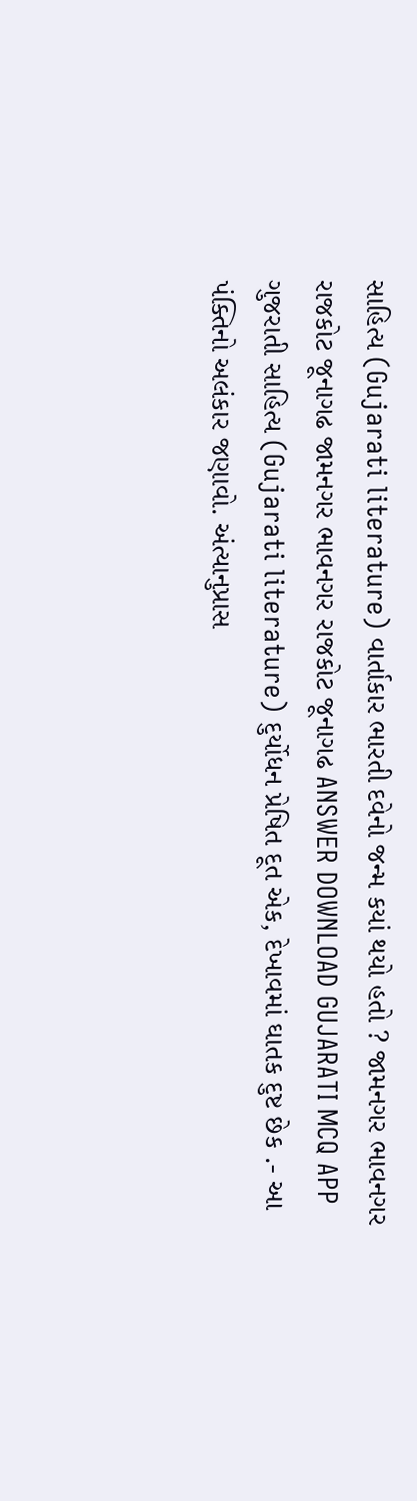સાહિત્ય (Gujarati literature) વાર્તાકાર ભારતી દવેનો જન્મ કયાં થયો હતો ? જામનગર ભાવનગર રાજકોટ જૂનાગઢ જામનગર ભાવનગર રાજકોટ જૂનાગઢ ANSWER DOWNLOAD GUJARATI MCQ APP
ગુજરાતી સાહિત્ય (Gujarati literature) દુર્યોધન પ્રેષિત દૂત એક, દેખાવમાં ઘાતક દુષ્ટ છેક .- આ પંક્તિનો અલંકાર જણાવો. અંત્યાનુપ્રાસ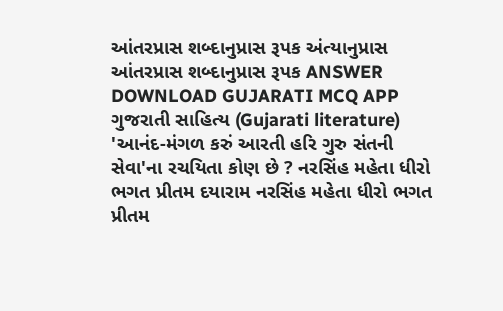આંતરપ્રાસ શબ્દાનુપ્રાસ રૂપક અંત્યાનુપ્રાસ આંતરપ્રાસ શબ્દાનુપ્રાસ રૂપક ANSWER DOWNLOAD GUJARATI MCQ APP
ગુજરાતી સાહિત્ય (Gujarati literature) 'આનંદ-મંગળ કરું આરતી હરિ ગુરુ સંતની સેવા'ના રચયિતા કોણ છે ? નરસિંહ મહેતા ધીરો ભગત પ્રીતમ દયારામ નરસિંહ મહેતા ધીરો ભગત પ્રીતમ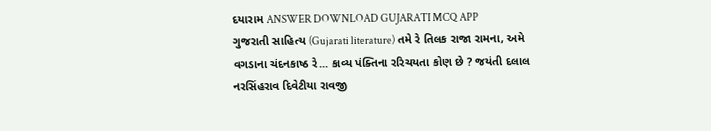દયારામ ANSWER DOWNLOAD GUJARATI MCQ APP
ગુજરાતી સાહિત્ય (Gujarati literature) તમે રે તિલક રાજા રામના, અમે વગડાના ચંદનકાષ્ઠ રે... કાવ્ય પંક્તિના રરિચયતા કોણ છે ? જયંતી દલાલ નરસિંહરાવ દિવેટીયા રાવજી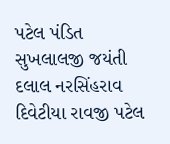પટેલ પંડિત સુખલાલજી જયંતી દલાલ નરસિંહરાવ દિવેટીયા રાવજી પટેલ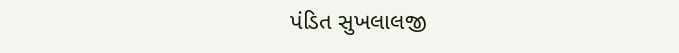પંડિત સુખલાલજી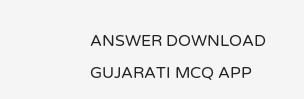ANSWER DOWNLOAD GUJARATI MCQ APP